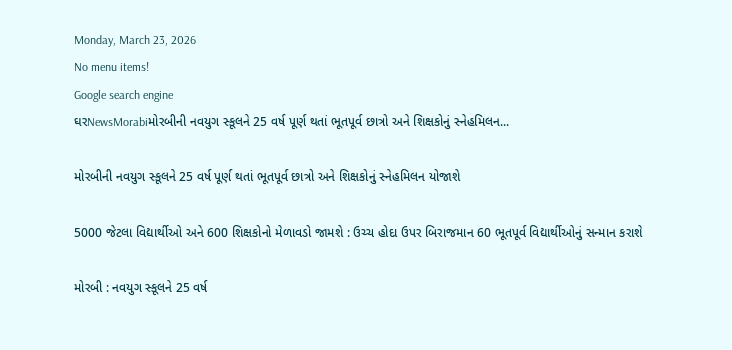Monday, March 23, 2026
No menu items!
Google search engine
ઘરNewsMorabiમોરબીની નવયુગ સ્કૂલને 25 વર્ષ પૂર્ણ થતાં ભૂતપૂર્વ છાત્રો અને શિક્ષકોનું સ્નેહમિલન...

મોરબીની નવયુગ સ્કૂલને 25 વર્ષ પૂર્ણ થતાં ભૂતપૂર્વ છાત્રો અને શિક્ષકોનું સ્નેહમિલન યોજાશે

5000 જેટલા વિદ્યાર્થીઓ અને 600 શિક્ષકોનો મેળાવડો જામશે : ઉચ્ચ હોદા ઉપર બિરાજમાન 60 ભૂતપૂર્વ વિદ્યાર્થીઓનું સન્માન કરાશે

મોરબી : નવયુગ સ્કૂલને 25 વર્ષ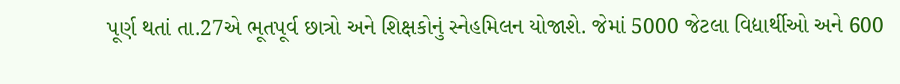પૂર્ણ થતાં તા.27એ ભૂતપૂર્વ છાત્રો અને શિક્ષકોનું સ્નેહમિલન યોજાશે. જેમાં 5000 જેટલા વિદ્યાર્થીઓ અને 600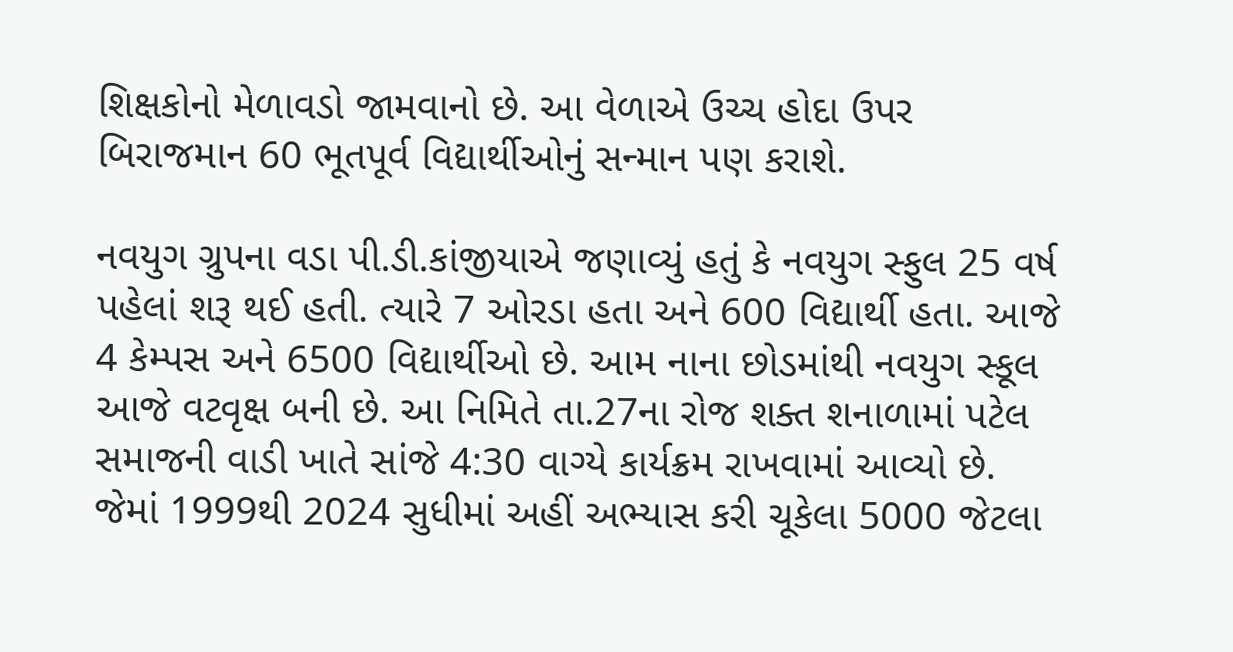શિક્ષકોનો મેળાવડો જામવાનો છે. આ વેળાએ ઉચ્ચ હોદા ઉપર બિરાજમાન 60 ભૂતપૂર્વ વિદ્યાર્થીઓનું સન્માન પણ કરાશે.

નવયુગ ગ્રુપના વડા પી.ડી.કાંજીયાએ જણાવ્યું હતું કે નવયુગ સ્ફુલ 25 વર્ષ પહેલાં શરૂ થઈ હતી. ત્યારે 7 ઓરડા હતા અને 600 વિદ્યાર્થી હતા. આજે 4 કેમ્પસ અને 6500 વિદ્યાર્થીઓ છે. આમ નાના છોડમાંથી નવયુગ સ્કૂલ આજે વટવૃક્ષ બની છે. આ નિમિતે તા.27ના રોજ શક્ત શનાળામાં પટેલ સમાજની વાડી ખાતે સાંજે 4:30 વાગ્યે કાર્યક્રમ રાખવામાં આવ્યો છે. જેમાં 1999થી 2024 સુધીમાં અહીં અભ્યાસ કરી ચૂકેલા 5000 જેટલા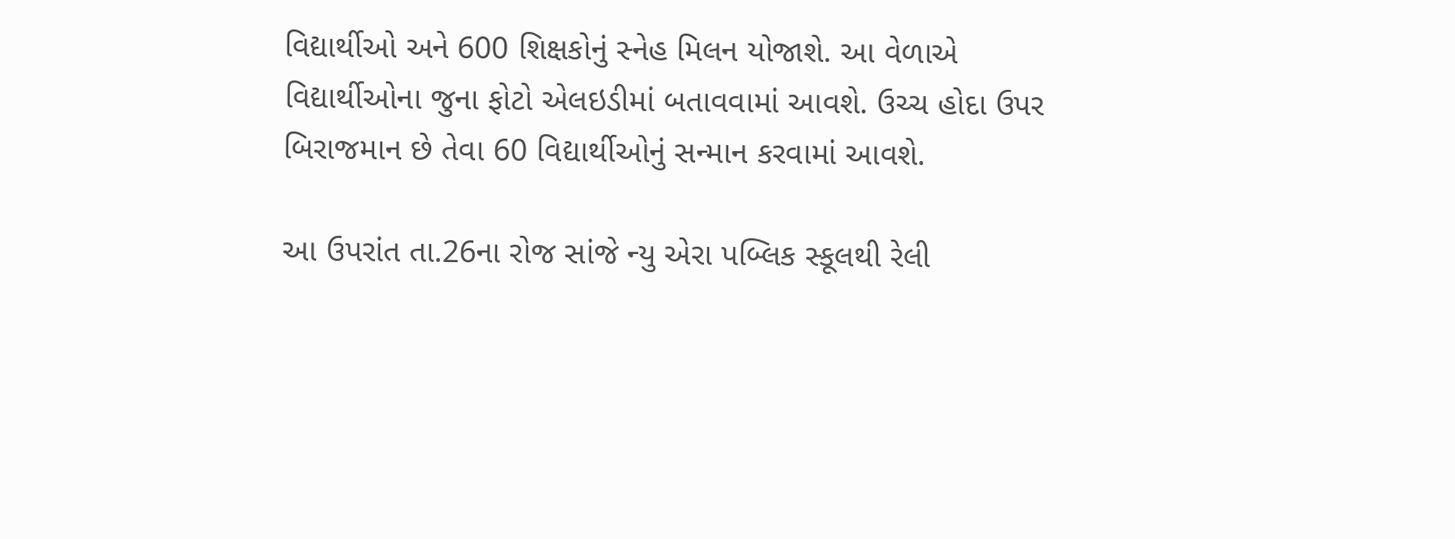વિદ્યાર્થીઓ અને 600 શિક્ષકોનું સ્નેહ મિલન યોજાશે. આ વેળાએ વિદ્યાર્થીઓના જુના ફોટો એલઇડીમાં બતાવવામાં આવશે. ઉચ્ચ હોદા ઉપર બિરાજમાન છે તેવા 60 વિદ્યાર્થીઓનું સન્માન કરવામાં આવશે.

આ ઉપરાંત તા.26ના રોજ સાંજે ન્યુ એરા પબ્લિક સ્કૂલથી રેલી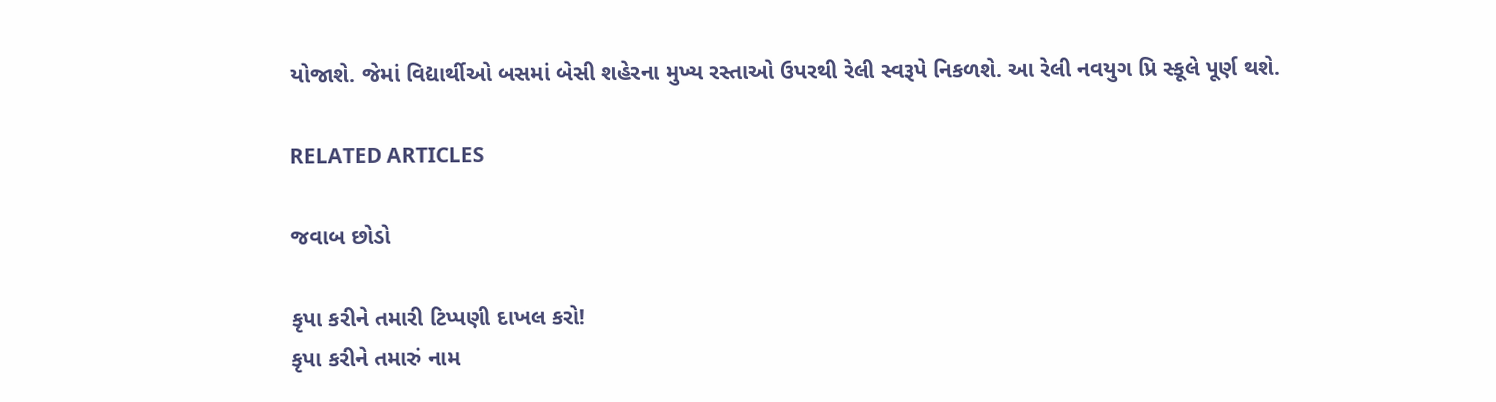યોજાશે. જેમાં વિદ્યાર્થીઓ બસમાં બેસી શહેરના મુખ્ય રસ્તાઓ ઉપરથી રેલી સ્વરૂપે નિકળશે. આ રેલી નવયુગ પ્રિ સ્કૂલે પૂર્ણ થશે.

RELATED ARTICLES

જવાબ છોડો

કૃપા કરીને તમારી ટિપ્પણી દાખલ કરો!
કૃપા કરીને તમારું નામ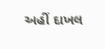અહીં દાખલ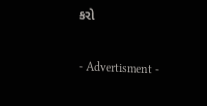કરો

- Advertisment -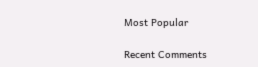Most Popular

Recent Comments